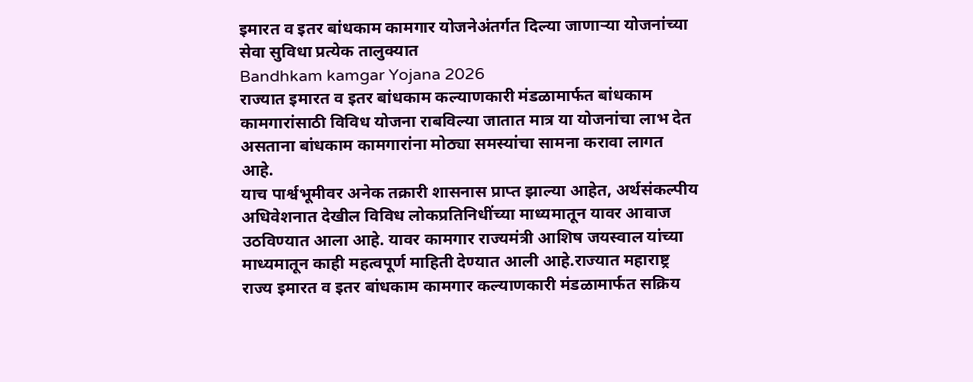इमारत व इतर बांधकाम कामगार योजनेअंतर्गत दिल्या जाणाऱ्या योजनांच्या सेवा सुविधा प्रत्येक तालुक्यात
Bandhkam kamgar Yojana 2026
राज्यात इमारत व इतर बांधकाम कल्याणकारी मंडळामार्फत बांधकाम कामगारांसाठी विविध योजना राबविल्या जातात मात्र या योजनांचा लाभ देत असताना बांधकाम कामगारांना मोठ्या समस्यांचा सामना करावा लागत आहे.
याच पार्श्वभूमीवर अनेक तक्रारी शासनास प्राप्त झाल्या आहेत, अर्थसंकल्पीय अधिवेशनात देखील विविध लोकप्रतिनिधींच्या माध्यमातून यावर आवाज उठविण्यात आला आहे. यावर कामगार राज्यमंत्री आशिष जयस्वाल यांच्या माध्यमातून काही महत्वपूर्ण माहिती देण्यात आली आहे.राज्यात महाराष्ट्र राज्य इमारत व इतर बांधकाम कामगार कल्याणकारी मंडळामार्फत सक्रिय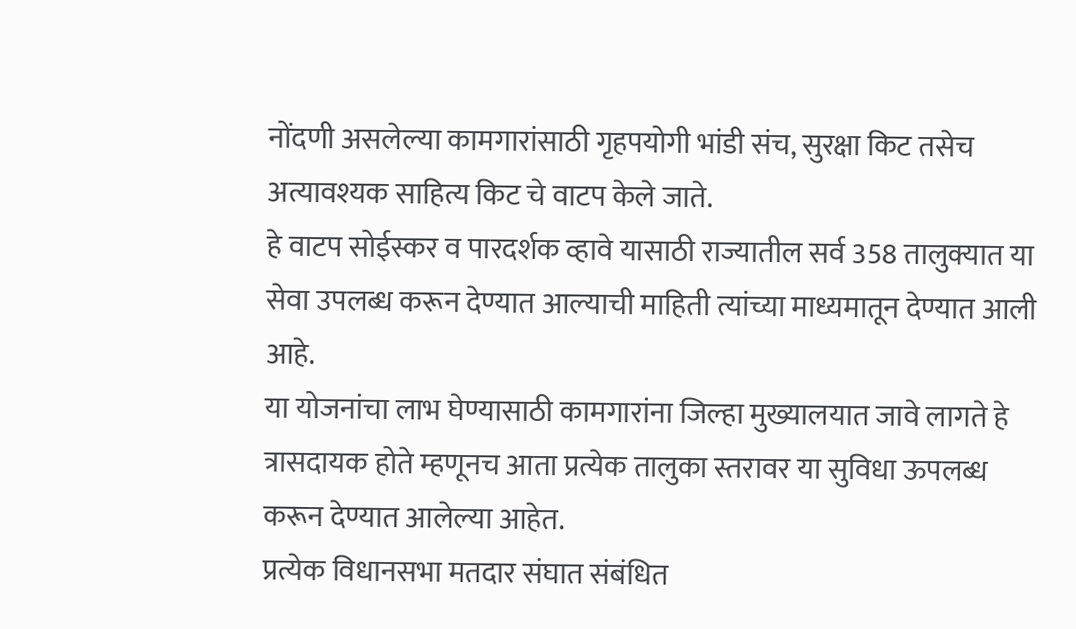नोंदणी असलेल्या कामगारांसाठी गृहपयोगी भांडी संच, सुरक्षा किट तसेच अत्यावश्यक साहित्य किट चे वाटप केले जाते.
हे वाटप सोईस्कर व पारदर्शक व्हावे यासाठी राज्यातील सर्व 358 तालुक्यात या सेवा उपलब्ध करून देण्यात आल्याची माहिती त्यांच्या माध्यमातून देण्यात आली आहे.
या योजनांचा लाभ घेण्यासाठी कामगारांना जिल्हा मुख्यालयात जावे लागते हे त्रासदायक होते म्हणूनच आता प्रत्येक तालुका स्तरावर या सुविधा ऊपलब्ध करून देण्यात आलेल्या आहेत.
प्रत्येक विधानसभा मतदार संघात संबंधित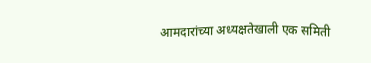आमदारांच्या अध्यक्षतेखाली एक समिती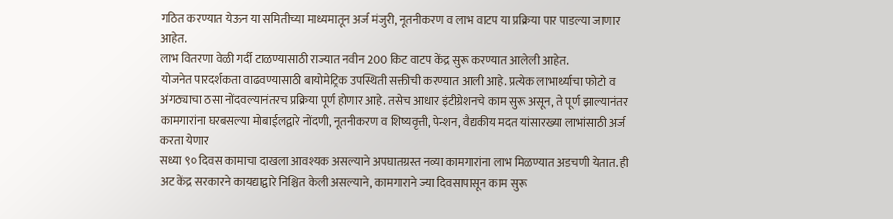गठित करण्यात येऊन या समितीच्या माध्यमातून अर्ज मंजुरी, नूतनीकरण व लाभ वाटप या प्रक्रिया पार पाडल्या जाणार आहेत.
लाभ वितरणा वेळी गर्दी टाळण्यासाठी राज्यात नवीन 200 किट वाटप केंद्र सुरू करण्यात आलेली आहेत.
योजनेत पारदर्शकता वाढवण्यासाठी बायोमेट्रिक उपस्थिती सक्तीची करण्यात आली आहे. प्रत्येक लाभार्थ्याचा फोटो व अंगठ्याचा ठसा नोंदवल्यानंतरच प्रक्रिया पूर्ण होणार आहे. तसेच आधार इंटीग्रेशनचे काम सुरू असून, ते पूर्ण झाल्यानंतर कामगारांना घरबसल्या मोबाईलद्वारे नोंदणी, नूतनीकरण व शिष्यवृत्ती, पेन्शन, वैद्यकीय मदत यांसारख्या लाभांसाठी अर्ज करता येणार
सध्या ९० दिवस कामाचा दाखला आवश्यक असल्याने अपघातग्रस्त नव्या कामगारांना लाभ मिळण्यात अडचणी येतात. ही अट केंद्र सरकारने कायद्याद्वारे निश्चित केली असल्याने, कामगाराने ज्या दिवसापासून काम सुरू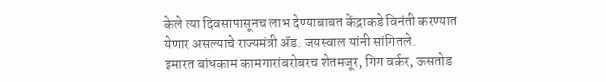केले त्या दिवसापासूनच लाभ देण्याबाबत केंद्राकडे विनंती करण्यात येणार असल्याचे राज्यमंत्री ॲड. जयस्वाल यांनी सांगितले.
इमारत बांधकाम कामगारांबरोबरच शेतमजूर, गिग वर्कर, ऊसतोड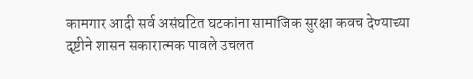कामगार आदी सर्व असंघटित घटकांना सामाजिक सुरक्षा कवच देण्याच्या दृष्टीने शासन सकारात्मक पावले उचलत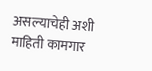असल्याचेही अशी माहिती कामगार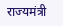राज्यमंत्री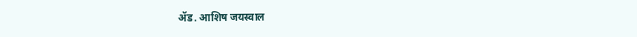ॲड. आशिष जयस्वाल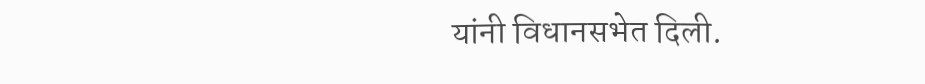यांनी विधानसभेत दिली.